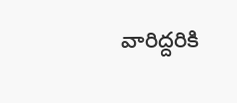వారిద్దరికి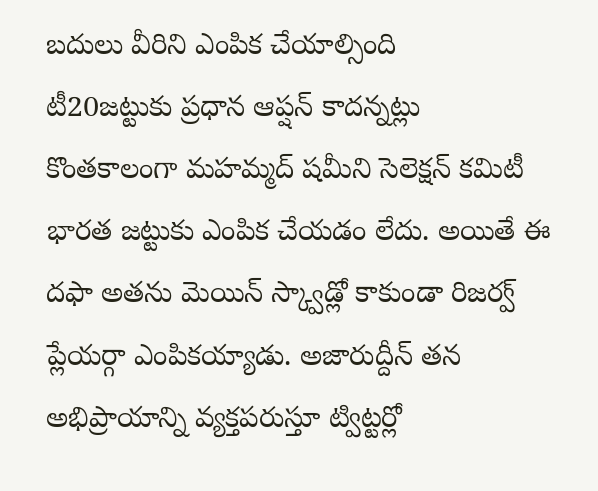బదులు వీరిని ఎంపిక చేయాల్సింది
టీ20జట్టుకు ప్రధాన ఆప్షన్ కాదన్నట్లు కొంతకాలంగా మహమ్మద్ షమీని సెలెక్షన్ కమిటీ భారత జట్టుకు ఎంపిక చేయడం లేదు. అయితే ఈ దఫా అతను మెయిన్ స్క్వాడ్లో కాకుండా రిజర్వ్ ప్లేయర్గా ఎంపికయ్యాడు. అజారుద్దీన్ తన అభిప్రాయాన్ని వ్యక్తపరుస్తూ ట్విట్టర్లో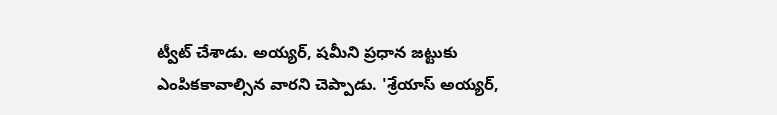ట్వీట్ చేశాడు. అయ్యర్, షమీని ప్రధాన జట్టుకు ఎంపికకావాల్సిన వారని చెప్పాడు. 'శ్రేయాస్ అయ్యర్,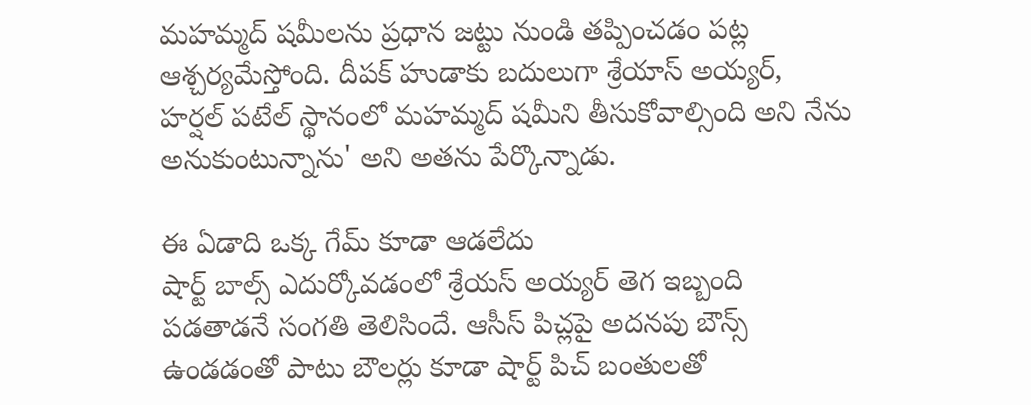మహమ్మద్ షమీలను ప్రధాన జట్టు నుండి తప్పించడం పట్ల ఆశ్చర్యమేస్తోంది. దీపక్ హుడాకు బదులుగా శ్రేయాస్ అయ్యర్, హర్షల్ పటేల్ స్థానంలో మహమ్మద్ షమీని తీసుకోవాల్సింది అని నేను అనుకుంటున్నాను' అని అతను పేర్కొన్నాడు.

ఈ ఏడాది ఒక్క గేమ్ కూడా ఆడలేదు
షార్ట్ బాల్స్ ఎదుర్కోవడంలో శ్రేయస్ అయ్యర్ తెగ ఇబ్బంది పడతాడనే సంగతి తెలిసిందే. ఆసీస్ పిచ్లపై అదనపు బౌన్స్ ఉండడంతో పాటు బౌలర్లు కూడా షార్ట్ పిచ్ బంతులతో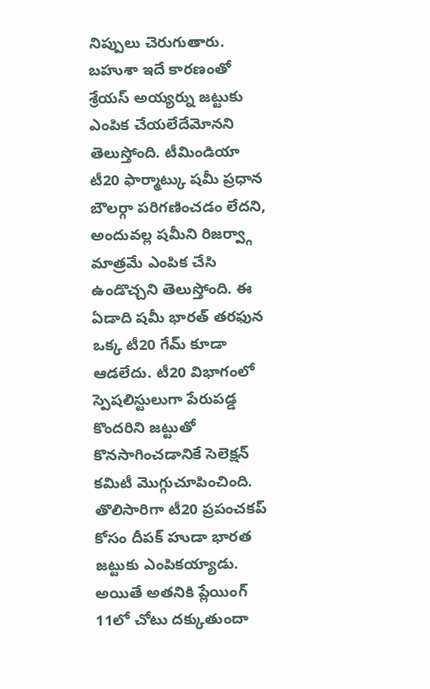నిప్పులు చెరుగుతారు. బహుశా ఇదే కారణంతో శ్రేయస్ అయ్యర్ను జట్టుకు ఎంపిక చేయలేదేమోనని తెలుస్తోంది. టీమిండియా టీ20 ఫార్మాట్కు షమీ ప్రధాన బౌలర్గా పరిగణించడం లేదని, అందువల్ల షమీని రిజర్వ్గా మాత్రమే ఎంపిక చేసి ఉండొచ్చని తెలుస్తోంది. ఈ ఏడాది షమీ భారత్ తరఫున ఒక్క టీ20 గేమ్ కూడా ఆడలేదు. టీ20 విభాగంలో స్పెషలిస్టులుగా పేరుపడ్డ కొందరిని జట్టుతో కొనసాగించడానికే సెలెక్షన్ కమిటీ మొగ్గుచూపించింది. తొలిసారిగా టీ20 ప్రపంచకప్ కోసం దీపక్ హుడా భారత జట్టుకు ఎంపికయ్యాడు. అయితే అతనికి ప్లేయింగ్ 11లో చోటు దక్కుతుందా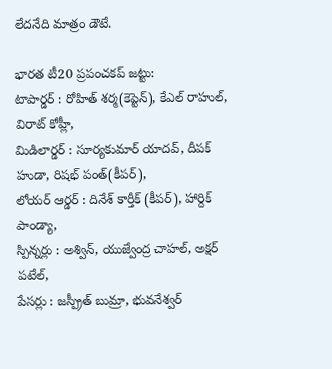లేదనేది మాత్రం డౌటే.

భారత టీ20 ప్రపంచకప్ జట్టు:
టాపార్డర్ : రోహిత్ శర్మ(కెప్టెన్), కేఎల్ రాహుల్, విరాట్ కోహ్లీ,
మిడిలార్డర్ : సూర్యకుమార్ యాదవ్, దీపక్ హుడా, రిషభ్ పంత్(కీపర్),
లోయర్ ఆర్డర్ : దినేశ్ కార్తీక్ (కీపర్), హార్దిక్ పాండ్యా,
స్పిన్నర్లు : అశ్విన్, యుజ్వేంద్ర చాహల్, అక్షర్ పటేల్,
పేసర్లు : జస్ప్రీత్ బుమ్రా, భువనేశ్వర్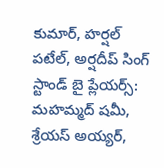కుమార్, హర్షల్ పటేల్, అర్షదీప్ సింగ్
స్టాండ్ బై ప్లేయర్స్: మహమ్మద్ షమీ, శ్రేయస్ అయ్యర్,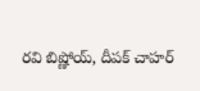రవి బిష్ణోయ్, దీపక్ చాహర్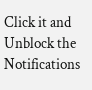Click it and Unblock the Notifications